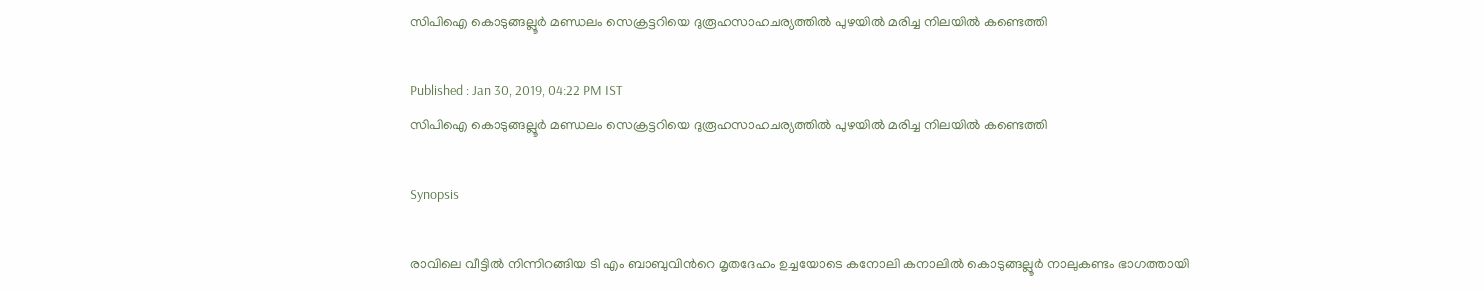സിപിഐ കൊടുങ്ങല്ലൂര്‍ മണ്ഡലം സെക്രട്ടറിയെ ദുരൂഹസാഹചര്യത്തില്‍ പുഴയില്‍ മരിച്ച നിലയില്‍ കണ്ടെത്തി

Published : Jan 30, 2019, 04:22 PM IST
സിപിഐ കൊടുങ്ങല്ലൂര്‍ മണ്ഡലം സെക്രട്ടറിയെ ദുരൂഹസാഹചര്യത്തില്‍ പുഴയില്‍ മരിച്ച നിലയില്‍ കണ്ടെത്തി

Synopsis

രാവിലെ വീട്ടില്‍ നിന്നിറങ്ങിയ ടി എം ബാബുവിന്‍റെ മൃതദേഹം ഉച്ചയോടെ കനോലി കനാലില്‍ കൊടുങ്ങല്ലൂര്‍ നാലുകണ്ടം ഭാഗത്തായി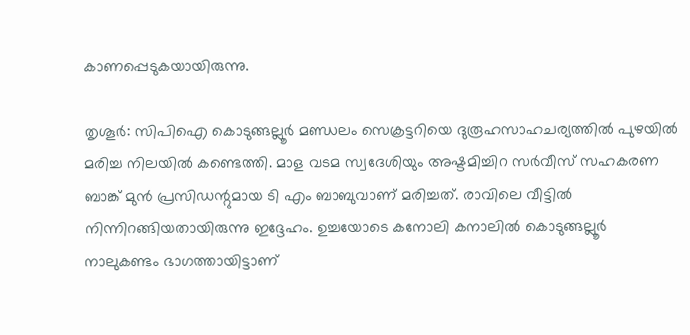കാണപ്പെടുകയായിരുന്നു.

തൃശൂര്‍: സിപിഐ കൊടുങ്ങല്ലൂര്‍ മണ്ഡലം സെക്രട്ടറിയെ ദുരൂഹസാഹചര്യത്തില്‍ പുഴയില്‍ മരിച്ച നിലയില്‍ കണ്ടെത്തി. മാള വടമ സ്വദേശിയും അഷ്ടമിച്ചിറ സര്‍വീസ് സഹകരണ ബാങ്ക് മുന്‍ പ്രസിഡന്റുമായ ടി എം ബാബുവാണ് മരിച്ചത്. രാവിലെ വീട്ടില്‍ നിന്നിറങ്ങിയതായിരുന്നു ഇദ്ദേഹം. ഉച്ചയോടെ കനോലി കനാലില്‍ കൊടുങ്ങല്ലൂര്‍ നാലുകണ്ടം ഭാഗത്തായിട്ടാണ്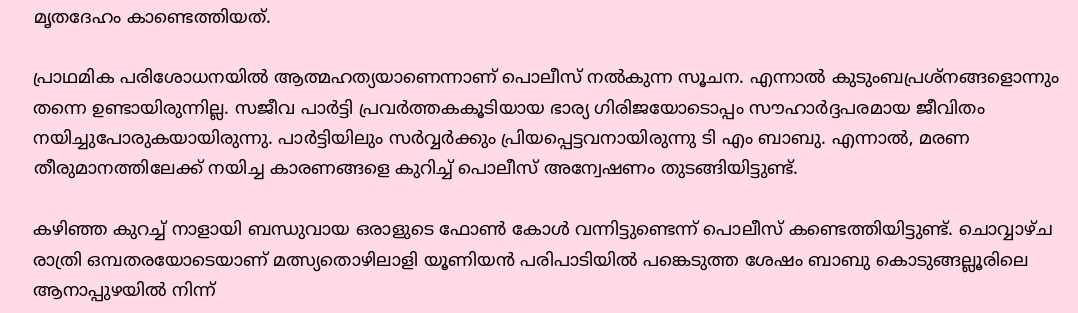മൃതദേഹം കാണ്ടെത്തിയത്.

പ്രാഥമിക പരിശോധനയില്‍ ആത്മഹത്യയാണെന്നാണ് പൊലീസ് നല്‍കുന്ന സൂചന. എന്നാല്‍ കുടുംബപ്രശ്‌നങ്ങളൊന്നും തന്നെ ഉണ്ടായിരുന്നില്ല. സജീവ പാര്‍ട്ടി പ്രവര്‍ത്തകകൂടിയായ ഭാര്യ ഗിരിജയോടൊപ്പം സൗഹാര്‍ദ്ദപരമായ ജീവിതം നയിച്ചുപോരുകയായിരുന്നു. പാര്‍ട്ടിയിലും സര്‍വ്വര്‍ക്കും പ്രിയപ്പെട്ടവനായിരുന്നു ടി എം ബാബു. എന്നാല്‍, മരണ തീരുമാനത്തിലേക്ക് നയിച്ച കാരണങ്ങളെ കുറിച്ച് പൊലീസ് അന്വേഷണം തുടങ്ങിയിട്ടുണ്ട്.

കഴിഞ്ഞ കുറച്ച് നാളായി ബന്ധുവായ ഒരാളുടെ ഫോണ്‍ കോള്‍ വന്നിട്ടുണ്ടെന്ന് പൊലീസ് കണ്ടെത്തിയിട്ടുണ്ട്. ചൊവ്വാഴ്ച രാത്രി ഒമ്പതരയോടെയാണ് മത്സ്യതൊഴിലാളി യൂണിയന്‍ പരിപാടിയില്‍ പങ്കെടുത്ത ശേഷം ബാബു കൊടുങ്ങല്ലൂരിലെ ആനാപ്പുഴയില്‍ നിന്ന്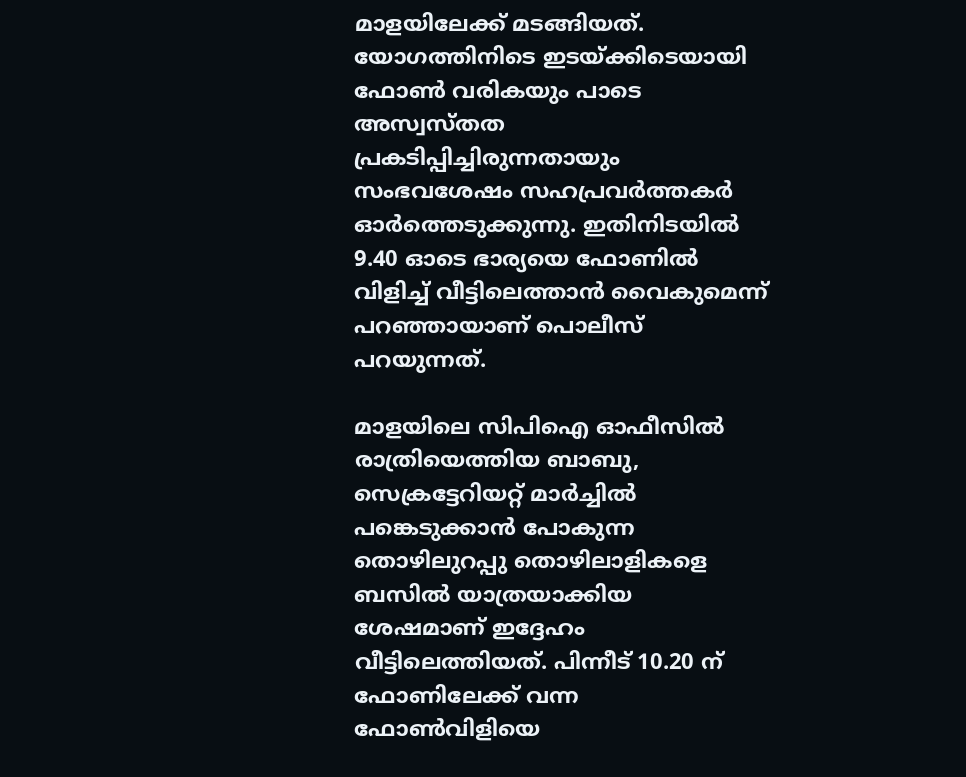മാളയിലേക്ക് മടങ്ങിയത്. യോഗത്തിനിടെ ഇടയ്ക്കിടെയായി ഫോണ്‍ വരികയും പാടെ അസ്വസ്തത പ്രകടിപ്പിച്ചിരുന്നതായും സംഭവശേഷം സഹപ്രവര്‍ത്തകര്‍ ഓര്‍ത്തെടുക്കുന്നു. ഇതിനിടയില്‍ 9.40 ഓടെ ഭാര്യയെ ഫോണില്‍ വിളിച്ച് വീട്ടിലെത്താന്‍ വൈകുമെന്ന് പറഞ്ഞായാണ് പൊലീസ് പറയുന്നത്.

മാളയിലെ സിപിഐ ഓഫീസില്‍ രാത്രിയെത്തിയ ബാബു, സെക്രട്ടേറിയറ്റ് മാര്‍ച്ചില്‍ പങ്കെടുക്കാന്‍ പോകുന്ന തൊഴിലുറപ്പു തൊഴിലാളികളെ ബസില്‍ യാത്രയാക്കിയ ശേഷമാണ് ഇദ്ദേഹം വീട്ടിലെത്തിയത്. പിന്നീട് 10.20 ന് ഫോണിലേക്ക് വന്ന ഫോണ്‍വിളിയെ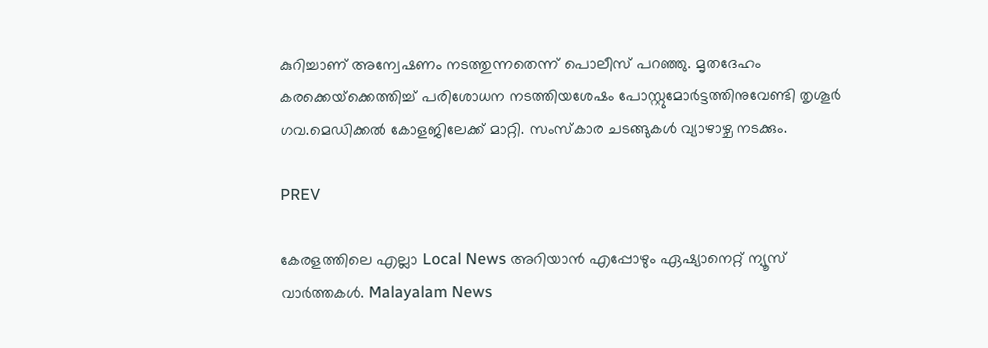കുറിച്ചാണ് അന്വേഷണം നടത്തുന്നതെന്ന് പൊലീസ് പറഞ്ഞു. മൃതദേഹം കരക്കെയ്‌ക്കെത്തിച്ച് പരിശോധന നടത്തിയശേഷം പോസ്റ്റുമോര്‍ട്ടത്തിനുവേണ്ടി തൃശൂര്‍ ഗവ.മെഡിക്കല്‍ കോളജിലേക്ക് മാറ്റി. സംസ്‌കാര ചടങ്ങുകള്‍ വ്യാഴാഴ്ച നടക്കും.

PREV

കേരളത്തിലെ എല്ലാ Local News അറിയാൻ എപ്പോഴും ഏഷ്യാനെറ്റ് ന്യൂസ് വാർത്തകൾ. Malayalam News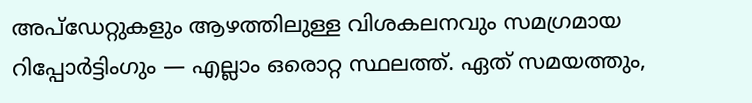അപ്‌ഡേറ്റുകളും ആഴത്തിലുള്ള വിശകലനവും സമഗ്രമായ റിപ്പോർട്ടിംഗും — എല്ലാം ഒരൊറ്റ സ്ഥലത്ത്. ഏത് സമയത്തും,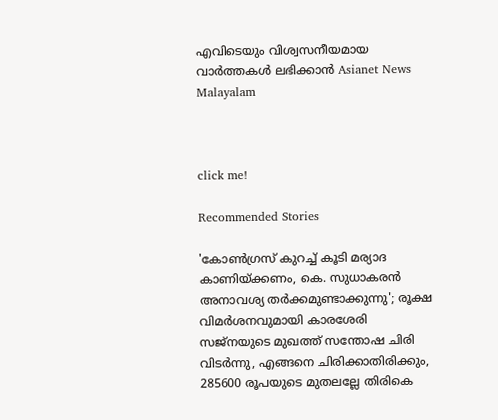എവിടെയും വിശ്വസനീയമായ വാർത്തകൾ ലഭിക്കാൻ Asianet News Malayalam



click me!

Recommended Stories

'കോൺഗ്രസ് കുറച്ച് കൂടി മര്യാദ കാണിയ്ക്കണം, കെ. സുധാകരൻ അനാവശ്യ തർക്കമുണ്ടാക്കുന്നു'; രൂക്ഷ വിമർശനവുമായി കാരശേരി
സജ്നയുടെ മുഖത്ത് സന്തോഷ ചിരി വിടർന്നു, എങ്ങനെ ചിരിക്കാതിരിക്കും, 285600 രൂപയുടെ മുതലല്ലേ തിരികെ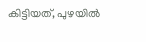കിട്ടിയത്, പുഴയില്‍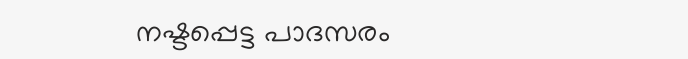നഷ്ടപ്പെട്ട പാദസരം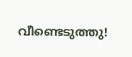വീണ്ടെടുത്തു!